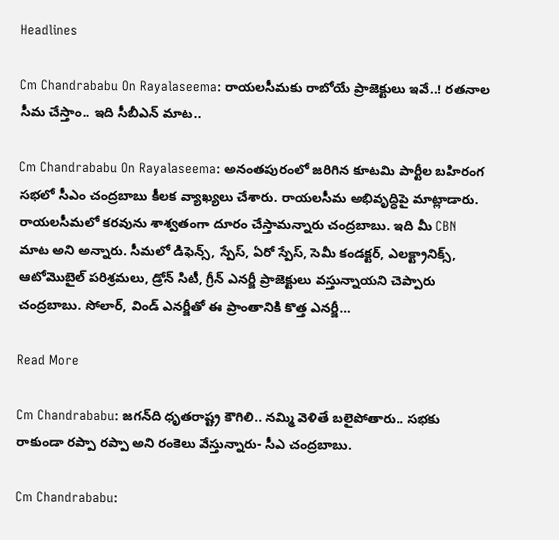Headlines

Cm Chandrababu On Rayalaseema: రాయలసీమకు రాబోయే ప్రాజెక్టులు ఇవే..! రతనాల సీమ చేస్తాం.. ఇది సీబీఎన్ మాట..

Cm Chandrababu On Rayalaseema: అనంతపురంలో జరిగిన కూటమి పార్టీల బహిరంగ సభలో సీఎం చంద్రబాబు కీలక వ్యాఖ్యలు చేశారు. రాయలసీమ అభివృద్ధిపై మాట్లాడారు. రాయలసీమలో కరవును శాశ్వతంగా దూరం చేస్తామన్నారు చంద్రబాబు. ఇది మీ CBN మాట అని అన్నారు. సీమలో డిఫెన్స్, స్పేస్, ఏరో స్పేస్, సెమీ కండక్టర్, ఎలక్ట్రానిక్స్, ఆటోమొబైల్ పరిశ్రమలు, డ్రోన్ సిటీ, గ్రీన్ ఎనర్జీ ప్రాజెక్టులు వస్తున్నాయని చెప్పారు చంద్రబాబు. సోలార్, విండ్ ఎనర్జీతో ఈ ప్రాంతానికి కొత్త ఎనర్జీ…

Read More

Cm Chandrababu: జగన్‌ది ధృతరాష్ట్ర కౌగిలి.. నమ్మి వెళితే బలైపోతారు.. సభకు రాకుండా రప్పా రప్పా అని రంకెలు వేస్తున్నారు- సీఎ చంద్రబాబు.

Cm Chandrababu: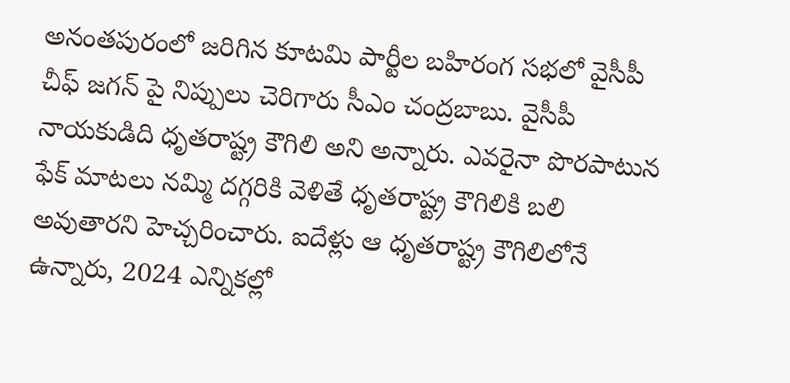అనంతపురంలో జరిగిన కూటమి పార్టీల బహిరంగ సభలో వైసీపీ చీఫ్ జగన్ పై నిప్పులు చెరిగారు సీఎం చంద్రబాబు. వైసీపీ నాయకుడిది ధృతరాష్ట్ర కౌగిలి అని అన్నారు. ఎవరైనా పొరపాటున ఫేక్ మాటలు నమ్మి దగ్గరికి వెళితే ధృతరాష్ట్ర కౌగిలికి బలి అవుతారని హెచ్చరించారు. ఐదేళ్లు ఆ ధృతరాష్ట్ర కౌగిలిలోనే ఉన్నారు, 2024 ఎన్నికల్లో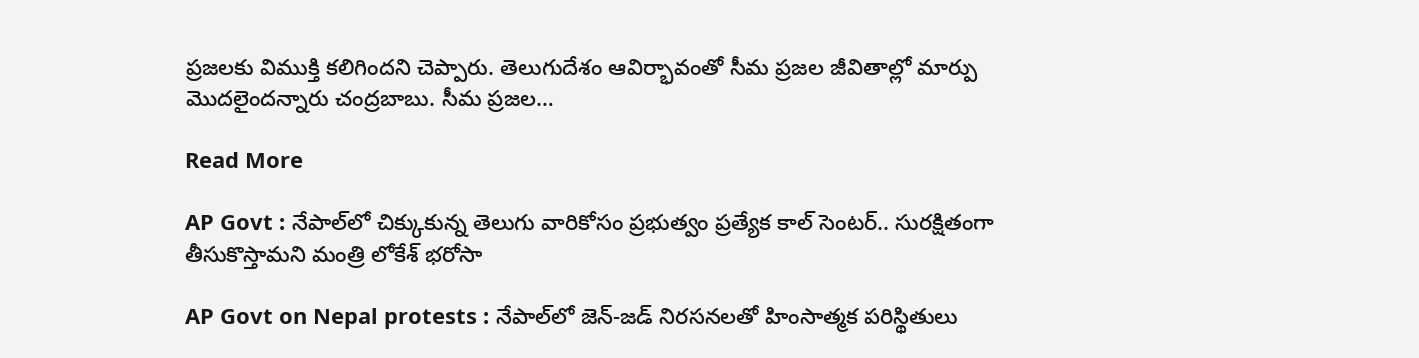ప్రజలకు విముక్తి కలిగిందని చెప్పారు. తెలుగుదేశం ఆవిర్భావంతో సీమ ప్రజల జీవితాల్లో మార్పు మొదలైందన్నారు చంద్రబాబు. సీమ ప్రజల…

Read More

AP Govt : నేపాల్‌లో చిక్కుకున్న తెలుగు వారికోసం ప్రభుత్వం ప్రత్యేక కాల్‌ సెంటర్.. సురక్షితంగా తీసుకొస్తామని మంత్రి లోకేశ్‌ భరోసా

AP Govt on Nepal protests : నేపాల్‌లో జెన్‌-జడ్‌ నిరసనలతో హింసాత్మక పరిస్థితులు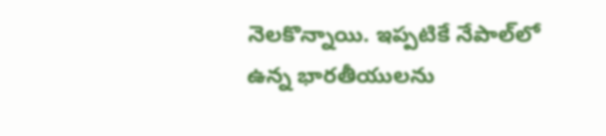నెలకొన్నాయి. ఇప్పటికే నేపాల్‌లో ఉన్న భారతీయులను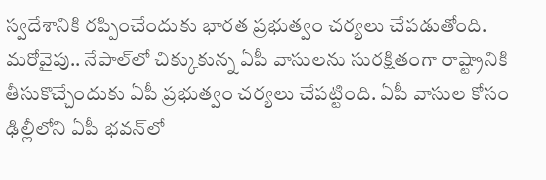స్వదేశానికి రప్పించేందుకు భారత ప్రభుత్వం చర్యలు చేపడుతోంది. మరోవైపు.. నేపాల్‌లో చిక్కుకున్న ఏపీ వాసులను సురక్షితంగా రాష్ట్రానికి తీసుకొచ్చేందుకు ఏపీ ప్రభుత్వం చర్యలు చేపట్టింది. ఏపీ వాసుల కోసం ఢిల్లీలోని ఏపీ భవన్‌లో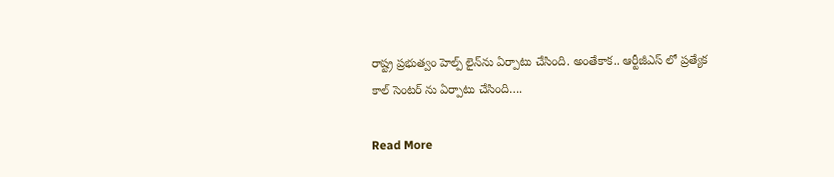రాష్ట్ర ప్రభుత్వం హెల్ప్ లైన్‌ను ఏర్పాటు చేసింది. అంతేకాక.. ఆర్టీజీఎస్ లో ప్రత్యేక కాల్ సెంటర్ ను ఏర్పాటు చేసింది….

Read More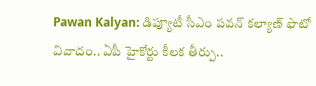Pawan Kalyan: డిప్యూటీ సీఎం పవన్ కల్యాణ్ ఫొటో వివాదం.. ఏపీ హైకోర్టు కీలక తీర్పు..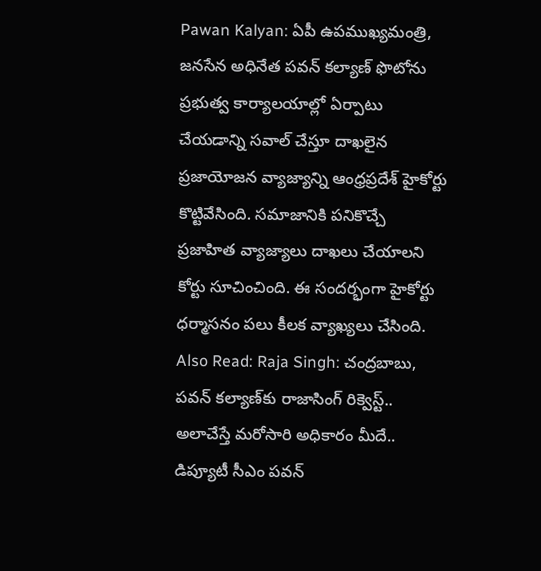Pawan Kalyan: ఏపీ ఉపముఖ్యమంత్రి, జనసేన అధినేత పవన్ కల్యాణ్ ఫొటోను ప్రభుత్వ కార్యాలయాల్లో ఏర్పాటు చేయడాన్ని సవాల్ చేస్తూ దాఖలైన ప్రజాయోజన వ్యాజ్యాన్ని ఆంధ్రప్రదేశ్ హైకోర్టు కొట్టివేసింది. సమాజానికి పనికొచ్చే ప్రజాహిత వ్యాజ్యాలు దాఖలు చేయాలని కోర్టు సూచించింది. ఈ సందర్భంగా హైకోర్టు ధర్మాసనం పలు కీలక వ్యాఖ్యలు చేసింది. Also Read: Raja Singh: చంద్రబాబు, పవన్ కల్యాణ్‌కు రాజాసింగ్ రిక్వెస్ట్.. అలాచేస్తే మరోసారి అధికారం మీదే..  డిప్యూటీ సీఎం పవన్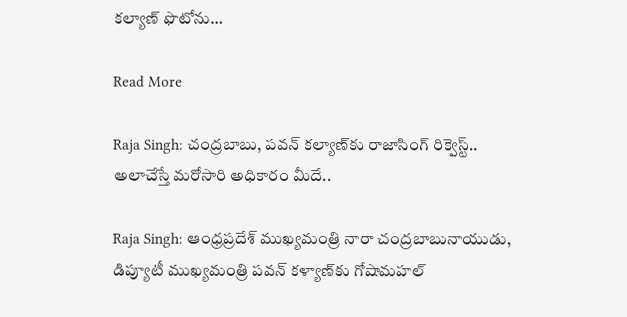కల్యాణ్ ఫొటోను…

Read More

Raja Singh: చంద్రబాబు, పవన్ కల్యాణ్‌కు రాజాసింగ్ రిక్వెస్ట్.. అలాచేస్తే మరోసారి అధికారం మీదే..

Raja Singh: ఆంధ్రప్రదేశ్ ముఖ్యమంత్రి నారా చంద్రబాబునాయుడు, డిప్యూటీ ముఖ్యమంత్రి పవన్ కళ్యాణ్‌కు గోషామహల్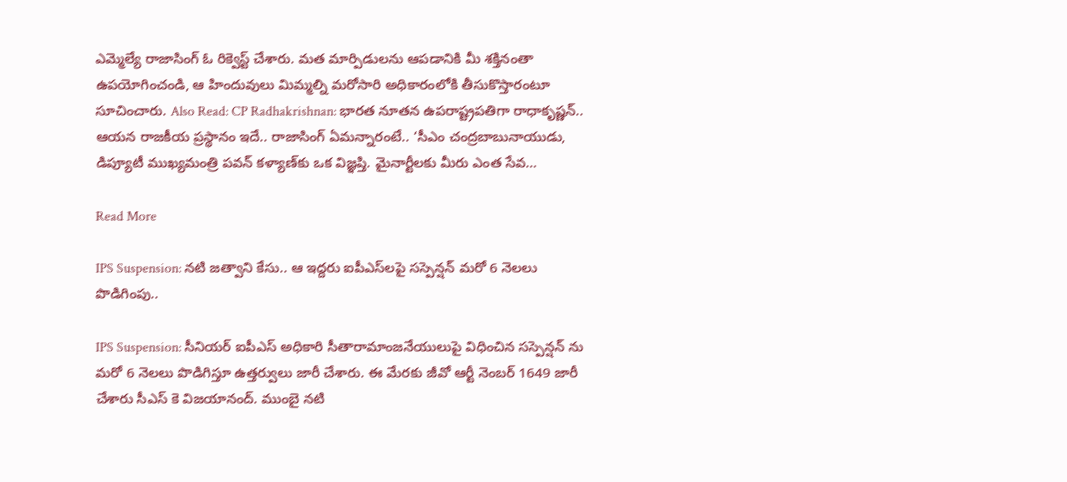ఎమ్మెల్యే రాజాసింగ్ ఓ రిక్వెస్ట్ చేశారు. మత మార్పిడులను ఆపడానికి మీ శక్తినంతా ఉపయోగించండి, ఆ హిందువులు మిమ్మల్ని మరోసారి అధికారంలోకి తీసుకొస్తారంటూ సూచించారు. Also Read: CP Radhakrishnan: భారత నూతన ఉపరాష్ట్రపతిగా రాధాకృష్ణన్.. ఆయన రాజకీయ ప్రస్థానం ఇదే.. రాజాసింగ్ ఏమన్నారంటే.. ‘సీఎం చంద్రబాబునాయుడు, డిప్యూటీ ముఖ్యమంత్రి పవన్ కళ్యాణ్‌కు ఒక విజ్ఞప్తి. మైనార్టీలకు మీరు ఎంత సేవ…

Read More

IPS Suspension: నటి జత్వాని కేసు.. ఆ ఇద్దరు ఐపీఎస్‌లపై సస్పెన్షన్ మరో 6 నెలలు పొడిగింపు..

IPS Suspension: సీనియర్ ఐపీఎస్ అధికారి సీతారామాంజనేయులుపై విధించిన సస్పెన్షన్ ను మరో 6 నెలలు పొడిగిస్తూ ఉత్తర్వులు జారీ చేశారు. ఈ మేరకు జీవో ఆర్టీ నెంబర్ 1649 జారీ చేశారు సీఎస్ కె విజయానంద్. ముంబై నటి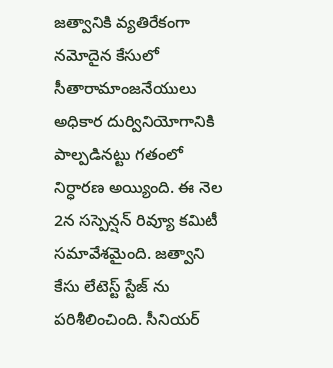జత్వానికి వ్యతిరేకంగా నమోదైన కేసులో సీతారామాంజనేయులు అధికార దుర్వినియోగానికి పాల్పడినట్టు గతంలో నిర్ధారణ అయ్యింది. ఈ నెల 2న సస్పెన్షన్ రివ్యూ కమిటీ సమావేశమైంది. జత్వాని కేసు లేటెస్ట్ స్టేజ్ ను పరిశీలించింది. సీనియర్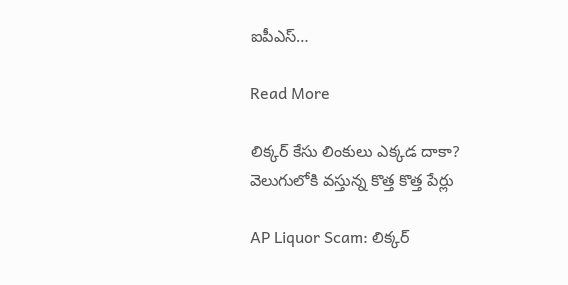ఐపీఎస్…

Read More

లిక్కర్ కేసు లింకులు ఎక్కడ దాకా? వెలుగులోకి వస్తున్న కొత్త కొత్త పేర్లు

AP Liquor Scam: లిక్కర్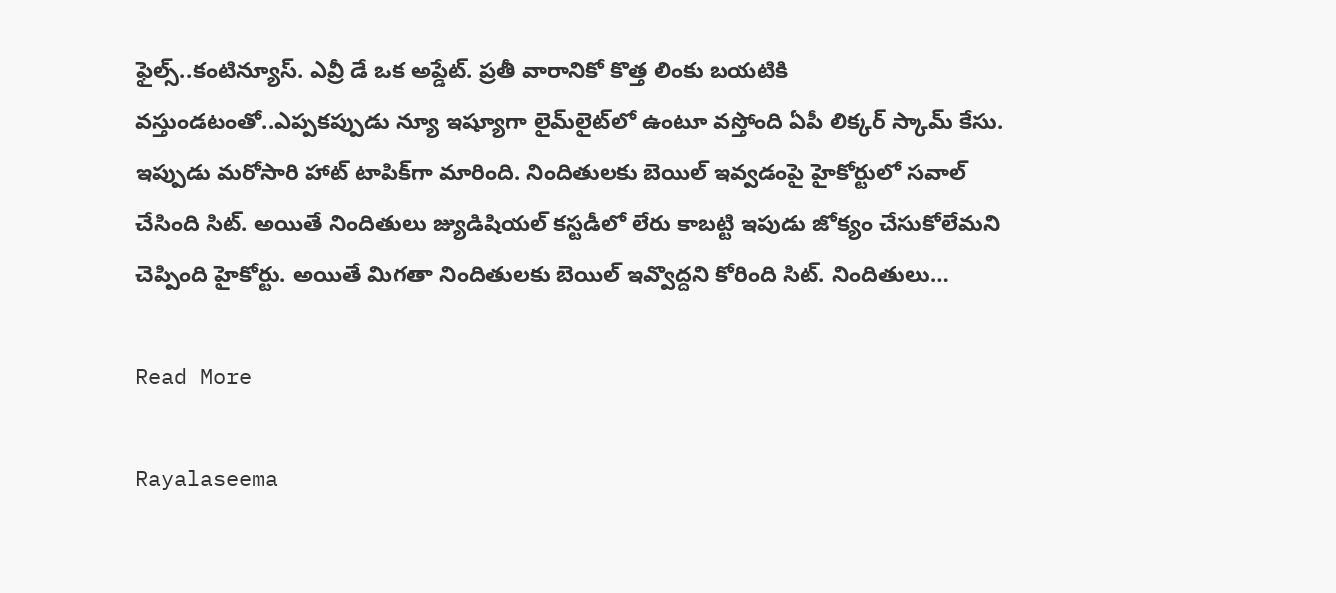ఫైల్స్‌..కంటిన్యూస్. ఎవ్రీ డే ఒక అప్డేట్‌. ప్రతీ వారానికో కొత్త లింకు బయటికి వస్తుండటంతో..ఎప్పకప్పుడు న్యూ ఇష్యూగా లైమ్‌లైట్‌లో ఉంటూ వస్తోంది ఏపీ లిక్కర్ స్కామ్ కేసు. ఇప్పుడు మరోసారి హాట్‌ టాపిక్‌గా మారింది. నిందితులకు బెయిల్‌ ఇవ్వడంపై హైకోర్టులో సవాల్‌ చేసింది సిట్. అయితే నిందితులు జ్యుడిషియల్ కస్టడీలో లేరు కాబట్టి ఇపుడు జోక్యం చేసుకోలేమని చెప్పింది హైకోర్టు. అయితే మిగతా నిందితులకు బెయిల్‌ ఇవ్వొద్దని కోరింది సిట్. నిందితులు…

Read More

Rayalaseema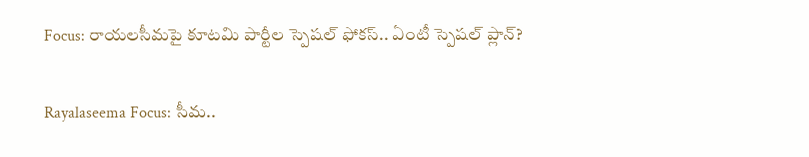Focus: రాయలసీమపై కూటమి పార్టీల స్పెషల్‌ ఫోకస్.. ఏంటీ స్పెషల్ ప్లాన్?

Rayalaseema Focus: సీమ..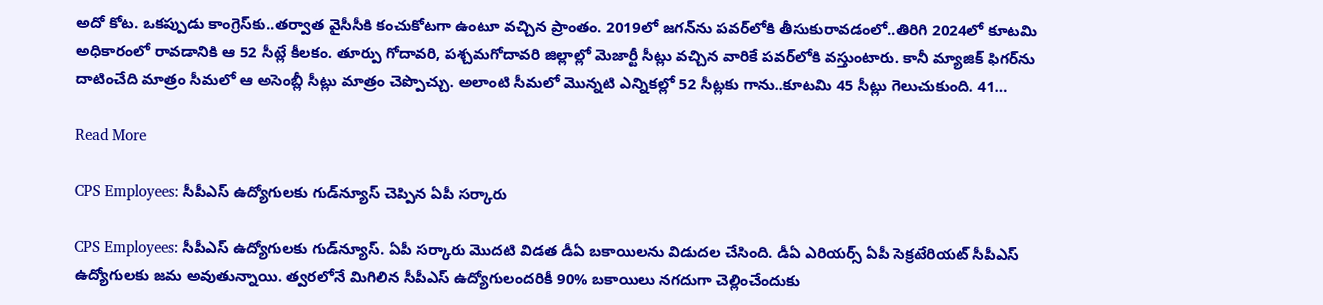అదో కోట. ఒకప్పుడు కాంగ్రెస్‌కు..తర్వాత వైసీసీకి కంచుకోటగా ఉంటూ వచ్చిన ప్రాంతం. 2019లో జగన్‌ను పవర్‌లోకి తీసుకురావడంలో..తిరిగి 2024లో కూటమి అధికారంలో రావడానికి ఆ 52 సీట్లే కీలకం. తూర్పు గోదావరి, పశ్చమగోదావరి జిల్లాల్లో మెజార్టీ సీట్లు వచ్చిన వారికే పవర్‌లోకి వస్తుంటారు. కానీ మ్యాజిక్‌ ఫిగర్‌ను దాటించేది మాత్రం సీమలో ఆ అసెంబ్లీ సీట్లు మాత్రం చెప్పొచ్చు. అలాంటి సీమలో మొన్నటి ఎన్నికల్లో 52 సీట్లకు గాను..కూటమి 45 సీట్లు గెలుచుకుంది. 41…

Read More

CPS Employees: సీపీఎస్‌ ఉద్యోగులకు గుడ్‌న్యూస్‌ చెప్పిన ఏపీ సర్కారు

CPS Employees: సీపీఎస్‌ ఉద్యోగులకు గుడ్‌న్యూస్‌. ఏపీ సర్కారు మొదటి విడత డీఏ బకాయిలను విడుదల చేసింది. డీఏ ఎరియర్స్ ఏపీ సెక్రటేరియట్ సీపీఎస్‌ ఉద్యోగులకు జమ అవుతున్నాయి. త్వరలోనే మిగిలిన సీపీఎస్ ఉద్యోగులందరికీ 90% బకాయిలు నగదుగా చెల్లించేందుకు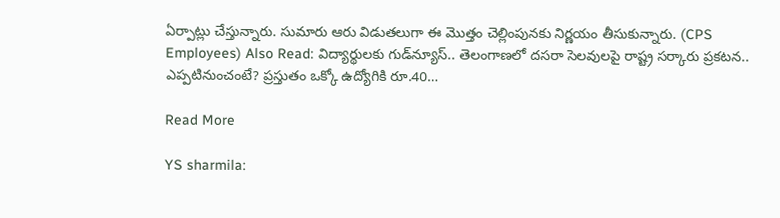ఏర్పాట్లు చేస్తున్నారు. సుమారు ఆరు విడుతలుగా ఈ మొత్తం చెల్లింపునకు నిర్ణయం తీసుకున్నారు. (CPS Employees) Also Read: విద్యార్థులకు గుడ్‌న్యూస్‌.. తెలంగాణలో దసరా సెలవులపై రాష్ట్ర సర్కారు ప్రకటన.. ఎప్పటినుంచంటే? ప్రస్తుతం ఒక్కో ఉద్యోగికి రూ.40…

Read More

YS sharmila: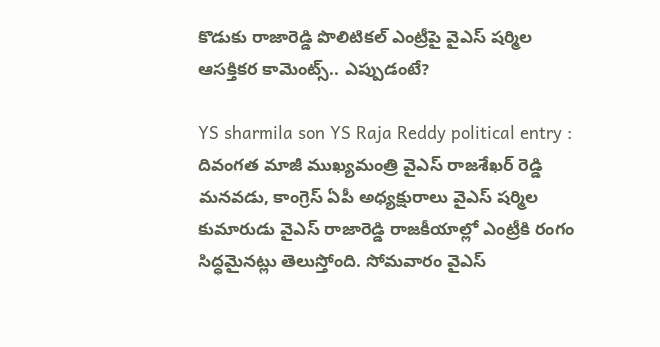కొడుకు రాజారెడ్డి పొలిటికల్ ఎంట్రీపై వైఎస్ షర్మిల ఆసక్తికర కామెంట్స్.. ఎప్పుడంటే?

YS sharmila son YS Raja Reddy political entry : దివంగత మాజీ ముఖ్యమంత్రి వైఎస్ రాజశేఖర్ రెడ్డి మనవడు, కాంగ్రెస్ ఏపీ అధ్యక్షురాలు వైఎస్ షర్మిల కుమారుడు వైఎస్ రాజారెడ్డి రాజకీయాల్లో ఎంట్రీకి రంగం సిద్ధమైనట్లు తెలుస్తోంది. సోమవారం వైఎస్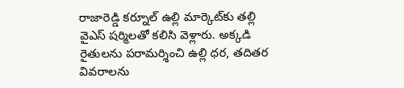రాజారెడ్డి కర్నూల్ ఉల్లి మార్కెట్‌కు తల్లి వైఎస్ షర్మిలతో కలిసి వెళ్లారు. అక్కడి రైతులను పరామర్శించి ఉల్లి ధర, తదితర వివరాలను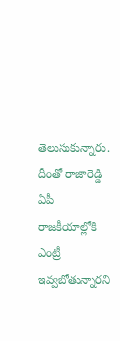తెలుసుకున్నారు. దీంతో రాజారెడ్డి ఏపీ రాజకీయాల్లోకి ఎంట్రీ ఇవ్వబోతున్నారని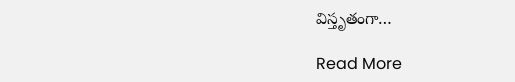విస్తృతంగా…

Read More